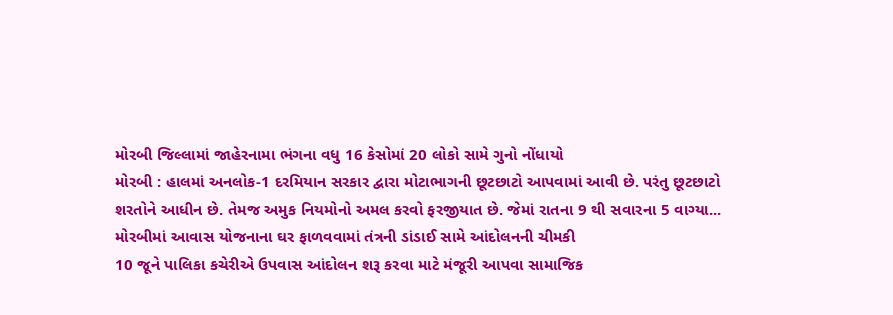મોરબી જિલ્લામાં જાહેરનામા ભંગના વધુ 16 કેસોમાં 20 લોકો સામે ગુનો નોંધાયો
મોરબી : હાલમાં અનલોક-1 દરમિયાન સરકાર દ્વારા મોટાભાગની છૂટછાટો આપવામાં આવી છે. પરંતુ છૂટછાટો શરતોને આધીન છે. તેમજ અમુક નિયમોનો અમલ કરવો ફરજીયાત છે. જેમાં રાતના 9 થી સવારના 5 વાગ્યા...
મોરબીમાં આવાસ યોજનાના ઘર ફાળવવામાં તંત્રની ડાંડાઈ સામે આંદોલનની ચીમકી
10 જૂને પાલિકા કચેરીએ ઉપવાસ આંદોલન શરૂ કરવા માટે મંજૂરી આપવા સામાજિક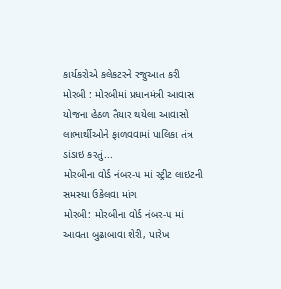કાર્યકરોએ કલેકટરને રજુઆત કરી
મોરબી : મોરબીમાં પ્રધાનમંત્રી આવાસ યોજના હેઠળ તૈયાર થયેલા આવાસો લાભાર્થીઓને ફાળવવામાં પાલિકા તંત્ર ડાંડાઇ કરતું...
મોરબીના વોર્ડ નંબર-૫ માં સ્ટ્રીટ લાઇટની સમસ્યા ઉકેલવા માંગ
મોરબી: મોરબીના વોર્ડ નંબર-૫ માં આવતા બુઢાબાવા શેરી, પારેખ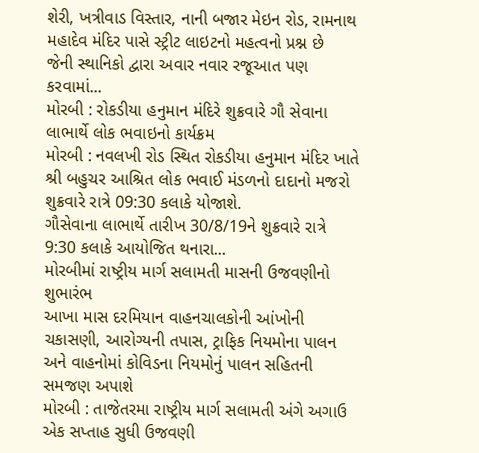શેરી, ખત્રીવાડ વિસ્તાર, નાની બજાર મેઇન રોડ, રામનાથ મહાદેવ મંદિર પાસે સ્ટ્રીટ લાઇટનો મહત્વનો પ્રશ્ન છે
જેની સ્થાનિકો દ્વારા અવાર નવાર રજૂઆત પણ કરવામાં...
મોરબી : રોકડીયા હનુમાન મંદિરે શુક્રવારે ગૌ સેવાના લાભાર્થે લોક ભવાઇનો કાર્યક્રમ
મોરબી : નવલખી રોડ સ્થિત રોકડીયા હનુમાન મંદિર ખાતે શ્રી બહુચર આશ્રિત લોક ભવાઈ મંડળનો દાદાનો મજરો શુક્રવારે રાત્રે 09:30 કલાકે યોજાશે.
ગૌસેવાના લાભાર્થે તારીખ 30/8/19ને શુક્રવારે રાત્રે 9:30 કલાકે આયોજિત થનારા...
મોરબીમાં રાષ્ટ્રીય માર્ગ સલામતી માસની ઉજવણીનો શુભારંભ
આખા માસ દરમિયાન વાહનચાલકોની આંખોની ચકાસણી, આરોગ્યની તપાસ, ટ્રાફિક નિયમોના પાલન અને વાહનોમાં કોવિડના નિયમોનું પાલન સહિતની સમજણ અપાશે
મોરબી : તાજેતરમા રાષ્ટ્રીય માર્ગ સલામતી અંગે અગાઉ એક સપ્તાહ સુધી ઉજવણી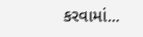કરવામાં...